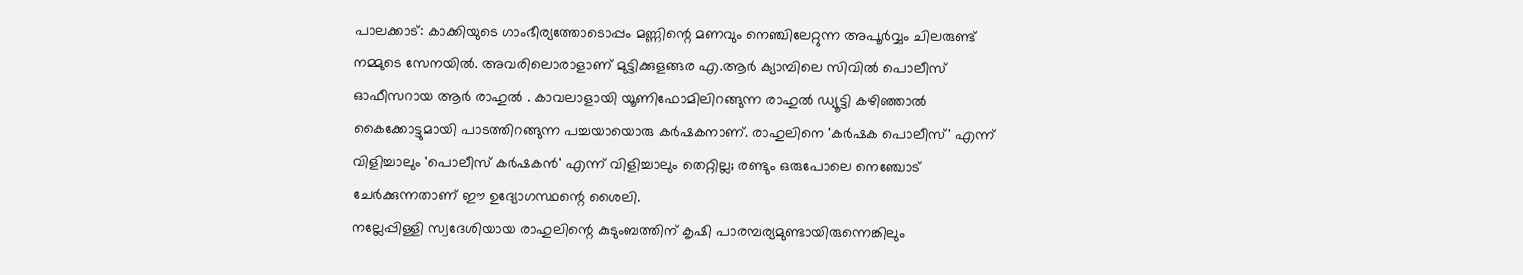പാലക്കാട്: കാക്കിയുടെ ഗാംഭീര്യത്തോടൊപ്പം മണ്ണിന്റെ മണവും നെഞ്ചിലേറ്റുന്ന അപൂർവ്വം ചിലരുണ്ട് നമ്മുടെ സേനയിൽ. അവരിലൊരാളാണ് മുട്ടിക്കുളങ്ങര എ.ആർ ക്യാമ്പിലെ സിവിൽ പൊലീസ് ഓഫീസറായ ആർ രാഹുൽ . കാവലാളായി യൂണിഫോമിലിറങ്ങുന്ന രാഹുൽ ഡ്യൂട്ടി കഴിഞ്ഞാൽ കൈക്കോട്ടുമായി പാടത്തിറങ്ങുന്ന പച്ചയായൊരു കർഷകനാണ്. രാഹുലിനെ 'കർഷക പൊലീസ്' എന്ന് വിളിച്ചാലും 'പൊലീസ് കർഷകൻ' എന്ന് വിളിച്ചാലും തെറ്റില്ല; രണ്ടും ഒരുപോലെ നെഞ്ചോട് ചേർക്കുന്നതാണ് ഈ ഉദ്യോഗസ്ഥന്റെ ശൈലി.
നല്ലേപ്പിള്ളി സ്വദേശിയായ രാഹുലിന്റെ കുടുംബത്തിന് കൃഷി പാരമ്പര്യമുണ്ടായിരുന്നെങ്കിലും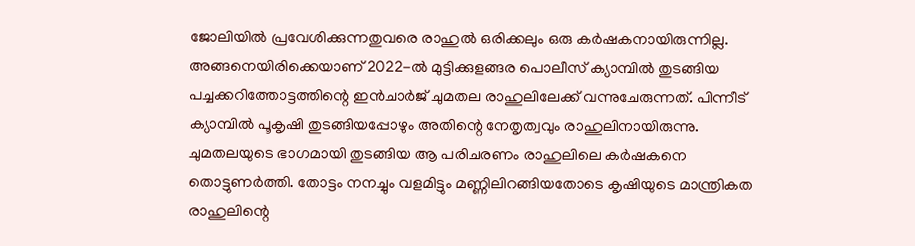ജോലിയിൽ പ്രവേശിക്കുന്നതുവരെ രാഹുൽ ഒരിക്കലും ഒരു കർഷകനായിരുന്നില്ല. അങ്ങനെയിരിക്കെയാണ് 2022-ൽ മുട്ടിക്കുളങ്ങര പൊലീസ് ക്യാമ്പിൽ തുടങ്ങിയ പച്ചക്കറിത്തോട്ടത്തിന്റെ ഇൻചാർജ് ചുമതല രാഹുലിലേക്ക് വന്നുചേരുന്നത്. പിന്നീട് ക്യാമ്പിൽ പൂകൃഷി തുടങ്ങിയപ്പോഴും അതിന്റെ നേതൃത്വവും രാഹുലിനായിരുന്നു. ചുമതലയുടെ ഭാഗമായി തുടങ്ങിയ ആ പരിചരണം രാഹുലിലെ കർഷകനെ തൊട്ടുണർത്തി. തോട്ടം നനച്ചും വളമിട്ടും മണ്ണിലിറങ്ങിയതോടെ കൃഷിയുടെ മാന്ത്രികത രാഹുലിന്റെ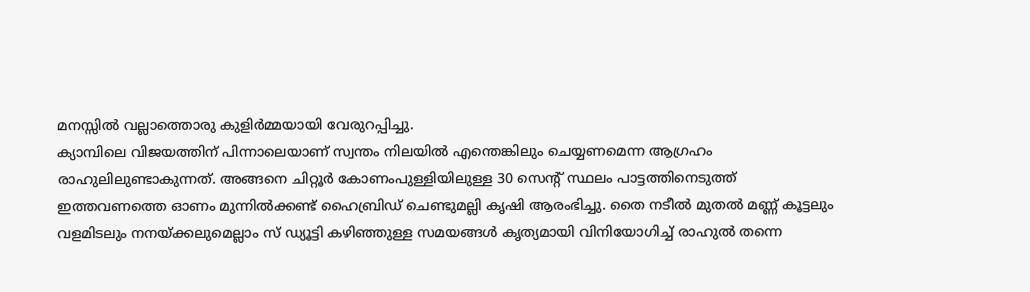മനസ്സിൽ വല്ലാത്തൊരു കുളിർമ്മയായി വേരുറപ്പിച്ചു.
ക്യാമ്പിലെ വിജയത്തിന് പിന്നാലെയാണ് സ്വന്തം നിലയിൽ എന്തെങ്കിലും ചെയ്യണമെന്ന ആഗ്രഹം രാഹുലിലുണ്ടാകുന്നത്. അങ്ങനെ ചിറ്റൂർ കോണംപുള്ളിയിലുള്ള 30 സെന്റ് സ്ഥലം പാട്ടത്തിനെടുത്ത് ഇത്തവണത്തെ ഓണം മുന്നിൽക്കണ്ട് ഹൈബ്രിഡ് ചെണ്ടുമല്ലി കൃഷി ആരംഭിച്ചു. തൈ നടീൽ മുതൽ മണ്ണ് കൂട്ടലും വളമിടലും നനയ്ക്കലുമെല്ലാം സ് ഡ്യൂട്ടി കഴിഞ്ഞുള്ള സമയങ്ങൾ കൃത്യമായി വിനിയോഗിച്ച് രാഹുൽ തന്നെ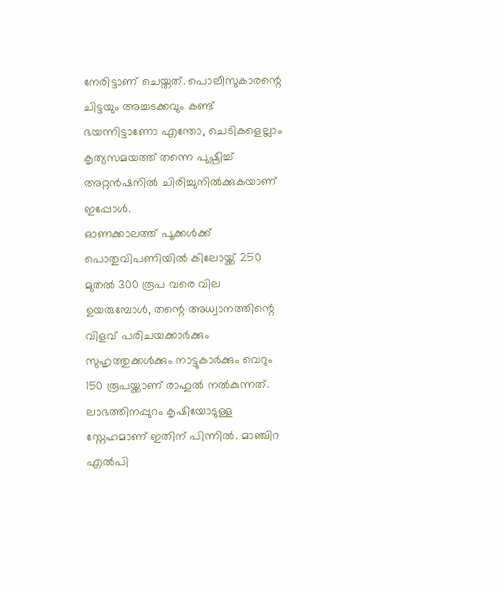നേരിട്ടാണ് ചെയ്തത്. പൊലീസുകാരന്റെ ചിട്ടയും അച്ചടക്കവും കണ്ട് ഭയന്നിട്ടാണോ എന്തോ, ചെടികളെല്ലാം കൃത്യസമയത്ത് തന്നെ പുഷ്പിച്ച് അറ്റൻഷനിൽ ചിരിച്ചുനിൽക്കുകയാണ് ഇപ്പോൾ.
ഓണക്കാലത്ത് പൂക്കൾക്ക് പൊതുവിപണിയിൽ കിലോയ്ക്ക് 250 മുതൽ 300 രൂപ വരെ വില ഉയരുമ്പോൾ, തന്റെ അധ്വാനത്തിന്റെ വിളവ് പരിചയക്കാർക്കും സുഹൃത്തുക്കൾക്കും നാട്ടുകാർക്കും വെറും 150 രൂപയ്ക്കാണ് രാഹുൽ നൽകുന്നത്. ലാഭത്തിനപ്പുറം കൃഷിയോടുള്ള സ്നേഹമാണ് ഇതിന് പിന്നിൽ. മാഞ്ചിറ എൽപി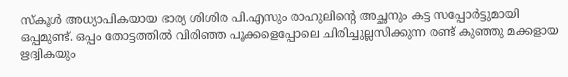സ്കൂൾ അധ്യാപികയായ ഭാര്യ ശിശിര പി.എസും രാഹുലിന്റെ അച്ഛനും കട്ട സപ്പോർട്ടുമായി ഒപ്പമുണ്ട്. ഒപ്പം തോട്ടത്തിൽ വിരിഞ്ഞ പൂക്കളെപ്പോലെ ചിരിച്ചുല്ലസിക്കുന്ന രണ്ട് കുഞ്ഞു മക്കളായ ഋദ്വികയും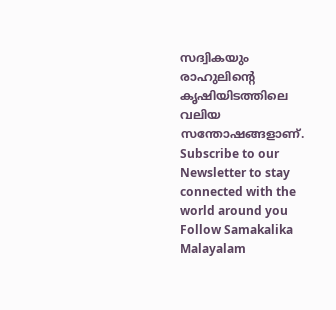സദ്വികയും രാഹുലിന്റെ കൃഷിയിടത്തിലെ വലിയ സന്തോഷങ്ങളാണ്.
Subscribe to our Newsletter to stay connected with the world around you
Follow Samakalika Malayalam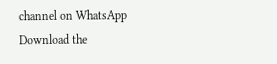channel on WhatsApp
Download the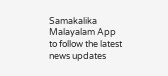Samakalika Malayalam App to follow the latest news updates